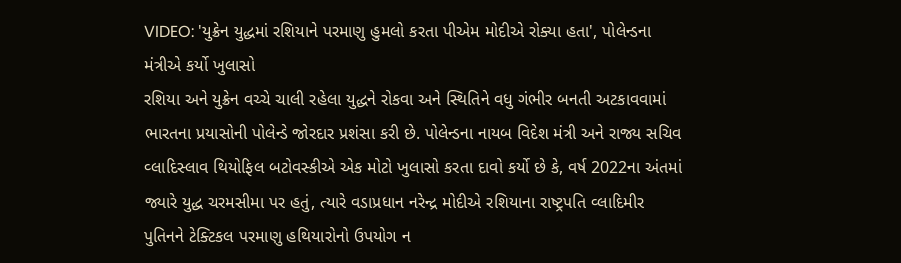VIDEO: 'યુક્રેન યુદ્ધમાં રશિયાને પરમાણુ હુમલો કરતા પીએમ મોદીએ રોક્યા હતા', પોલેન્ડના મંત્રીએ કર્યો ખુલાસો
રશિયા અને યુક્રેન વચ્ચે ચાલી રહેલા યુદ્ધને રોકવા અને સ્થિતિને વધુ ગંભીર બનતી અટકાવવામાં ભારતના પ્રયાસોની પોલેન્ડે જોરદાર પ્રશંસા કરી છે. પોલેન્ડના નાયબ વિદેશ મંત્રી અને રાજ્ય સચિવ વ્લાદિસ્લાવ થિયોફિલ બટોવસ્કીએ એક મોટો ખુલાસો કરતા દાવો કર્યો છે કે, વર્ષ 2022ના અંતમાં જ્યારે યુદ્ધ ચરમસીમા પર હતું, ત્યારે વડાપ્રધાન નરેન્દ્ર મોદીએ રશિયાના રાષ્ટ્રપતિ વ્લાદિમીર પુતિનને ટેક્ટિકલ પરમાણુ હથિયારોનો ઉપયોગ ન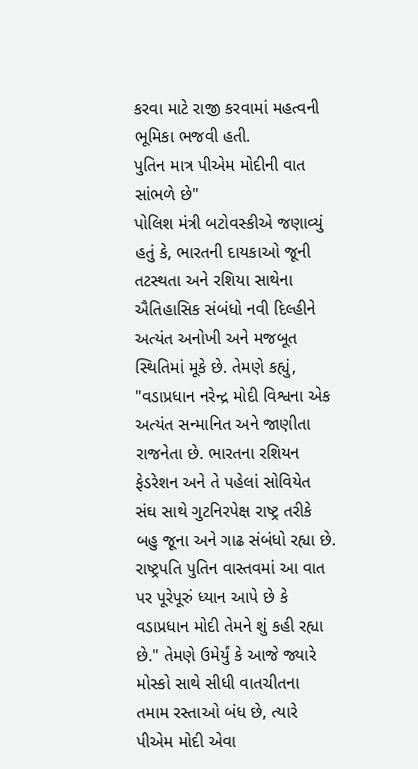કરવા માટે રાજી કરવામાં મહત્વની ભૂમિકા ભજવી હતી.
પુતિન માત્ર પીએમ મોદીની વાત સાંભળે છે"
પોલિશ મંત્રી બટોવસ્કીએ જણાવ્યું હતું કે, ભારતની દાયકાઓ જૂની તટસ્થતા અને રશિયા સાથેના ઐતિહાસિક સંબંધો નવી દિલ્હીને અત્યંત અનોખી અને મજબૂત સ્થિતિમાં મૂકે છે. તેમણે કહ્યું, "વડાપ્રધાન નરેન્દ્ર મોદી વિશ્વના એક અત્યંત સન્માનિત અને જાણીતા રાજનેતા છે. ભારતના રશિયન ફેડરેશન અને તે પહેલાં સોવિયેત સંઘ સાથે ગુટનિરપેક્ષ રાષ્ટ્ર તરીકે બહુ જૂના અને ગાઢ સંબંધો રહ્યા છે. રાષ્ટ્રપતિ પુતિન વાસ્તવમાં આ વાત પર પૂરેપૂરું ધ્યાન આપે છે કે વડાપ્રધાન મોદી તેમને શું કહી રહ્યા છે." તેમણે ઉમેર્યું કે આજે જ્યારે મોસ્કો સાથે સીધી વાતચીતના તમામ રસ્તાઓ બંધ છે, ત્યારે પીએમ મોદી એવા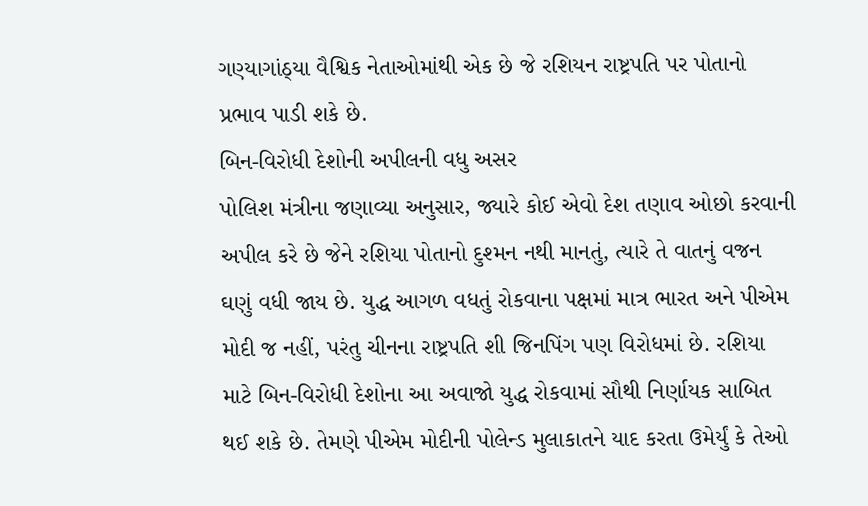ગણ્યાગાંઠ્યા વૈશ્વિક નેતાઓમાંથી એક છે જે રશિયન રાષ્ટ્રપતિ પર પોતાનો પ્રભાવ પાડી શકે છે.
બિન-વિરોધી દેશોની અપીલની વધુ અસર
પોલિશ મંત્રીના જણાવ્યા અનુસાર, જ્યારે કોઈ એવો દેશ તણાવ ઓછો કરવાની અપીલ કરે છે જેને રશિયા પોતાનો દુશ્મન નથી માનતું, ત્યારે તે વાતનું વજન ઘણું વધી જાય છે. યુદ્ધ આગળ વધતું રોકવાના પક્ષમાં માત્ર ભારત અને પીએમ મોદી જ નહીં, પરંતુ ચીનના રાષ્ટ્રપતિ શી જિનપિંગ પણ વિરોધમાં છે. રશિયા માટે બિન-વિરોધી દેશોના આ અવાજો યુદ્ધ રોકવામાં સૌથી નિર્ણાયક સાબિત થઈ શકે છે. તેમણે પીએમ મોદીની પોલેન્ડ મુલાકાતને યાદ કરતા ઉમેર્યું કે તેઓ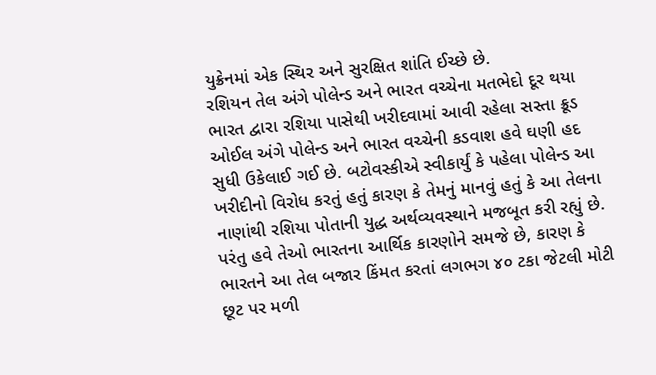યુક્રેનમાં એક સ્થિર અને સુરક્ષિત શાંતિ ઈચ્છે છે.
રશિયન તેલ અંગે પોલેન્ડ અને ભારત વચ્ચેના મતભેદો દૂર થયા
ભારત દ્વારા રશિયા પાસેથી ખરીદવામાં આવી રહેલા સસ્તા ક્રૂડ ઓઈલ અંગે પોલેન્ડ અને ભારત વચ્ચેની કડવાશ હવે ઘણી હદ સુધી ઉકેલાઈ ગઈ છે. બટોવસ્કીએ સ્વીકાર્યું કે પહેલા પોલેન્ડ આ ખરીદીનો વિરોધ કરતું હતું કારણ કે તેમનું માનવું હતું કે આ તેલના નાણાંથી રશિયા પોતાની યુદ્ધ અર્થવ્યવસ્થાને મજબૂત કરી રહ્યું છે. પરંતુ હવે તેઓ ભારતના આર્થિક કારણોને સમજે છે, કારણ કે ભારતને આ તેલ બજાર કિંમત કરતાં લગભગ ૪૦ ટકા જેટલી મોટી છૂટ પર મળી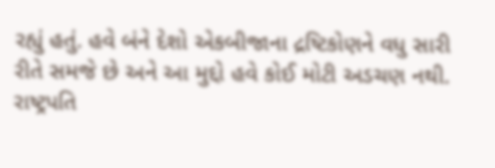રહ્યું હતું. હવે બંને દેશો એકબીજાના દ્રષ્ટિકોણને વધુ સારી રીતે સમજે છે અને આ મુદ્દો હવે કોઈ મોટી અડચણ નથી.
રાષ્ટ્રપતિ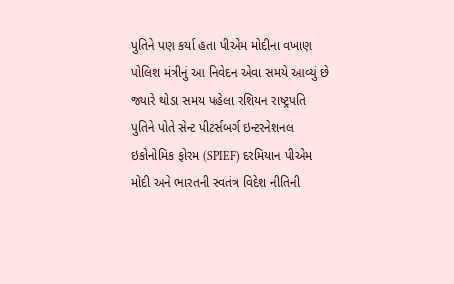પુતિને પણ કર્યા હતા પીએમ મોદીના વખાણ
પોલિશ મંત્રીનું આ નિવેદન એવા સમયે આવ્યું છે જ્યારે થોડા સમય પહેલા રશિયન રાષ્ટ્રપતિ પુતિને પોતે સેન્ટ પીટર્સબર્ગ ઇન્ટરનેશનલ ઇકોનોમિક ફોરમ (SPIEF) દરમિયાન પીએમ મોદી અને ભારતની સ્વતંત્ર વિદેશ નીતિની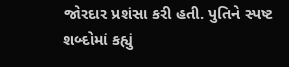જોરદાર પ્રશંસા કરી હતી. પુતિને સ્પષ્ટ શબ્દોમાં કહ્યું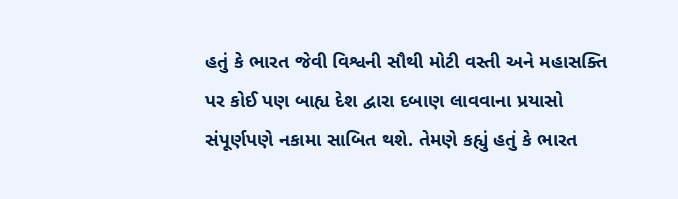હતું કે ભારત જેવી વિશ્વની સૌથી મોટી વસ્તી અને મહાસક્તિ પર કોઈ પણ બાહ્ય દેશ દ્વારા દબાણ લાવવાના પ્રયાસો સંપૂર્ણપણે નકામા સાબિત થશે. તેમણે કહ્યું હતું કે ભારત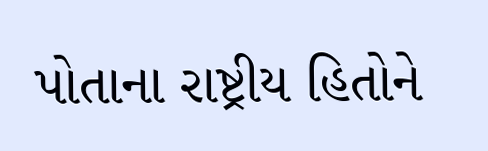પોતાના રાષ્ટ્રીય હિતોને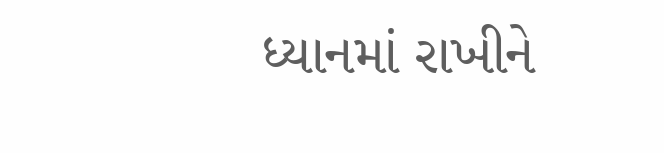ધ્યાનમાં રાખીને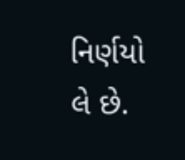નિર્ણયો લે છે.